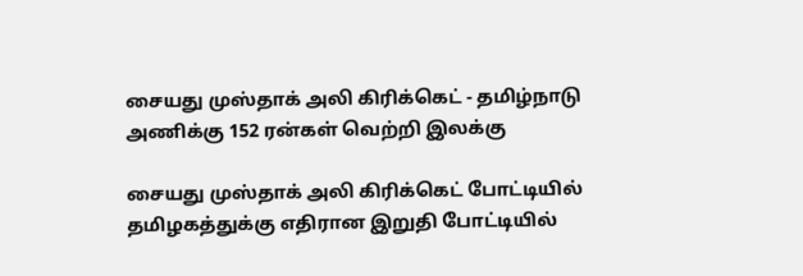சையது முஸ்தாக் அலி கிரிக்கெட் - தமிழ்நாடு அணிக்கு 152 ரன்கள் வெற்றி இலக்கு

சையது முஸ்தாக் அலி கிரிக்கெட் போட்டியில் தமிழகத்துக்கு எதிரான இறுதி போட்டியில்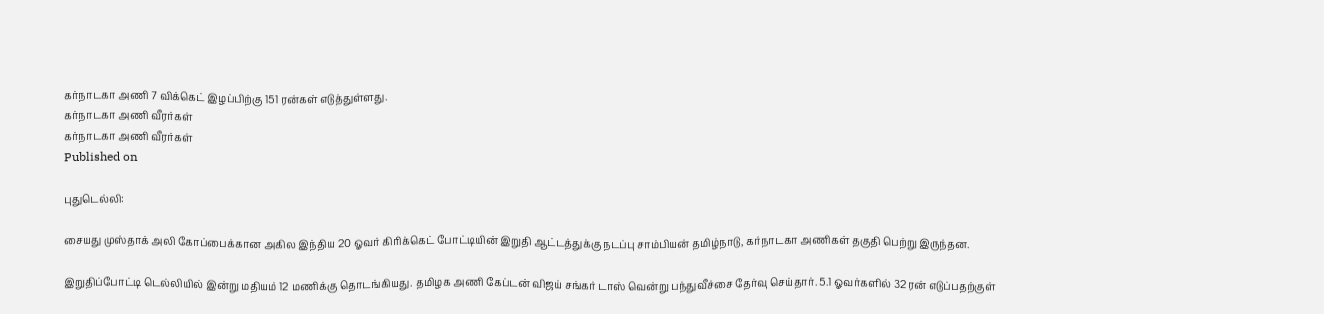கர்நாடகா அணி 7 விக்கெட் இழப்பிற்கு 151 ரன்கள் எடுத்துள்ளது.
கர்நாடகா அணி வீரர்கள்
கர்நாடகா அணி வீரர்கள்
Published on

புதுடெல்லி:

சையது முஸ்தாக் அலி கோப்பைக்கான அகில இந்திய 20 ஓவர் கிரிக்கெட் போட்டியின் இறுதி ஆட்டத்துக்கு நடப்பு சாம்பியன் தமிழ்நாடு, கர்நாடகா அணிகள் தகுதி பெற்று இருந்தன.

இறுதிப்போட்டி டெல்லியில் இன்று மதியம் 12 மணிக்கு தொடங்கியது. தமிழக அணி கேப்டன் விஜய் சங்கர் டாஸ் வென்று பந்துவீச்சை தேர்வு செய்தார். 5.1 ஓவர்களில் 32 ரன் எடுப்பதற்குள்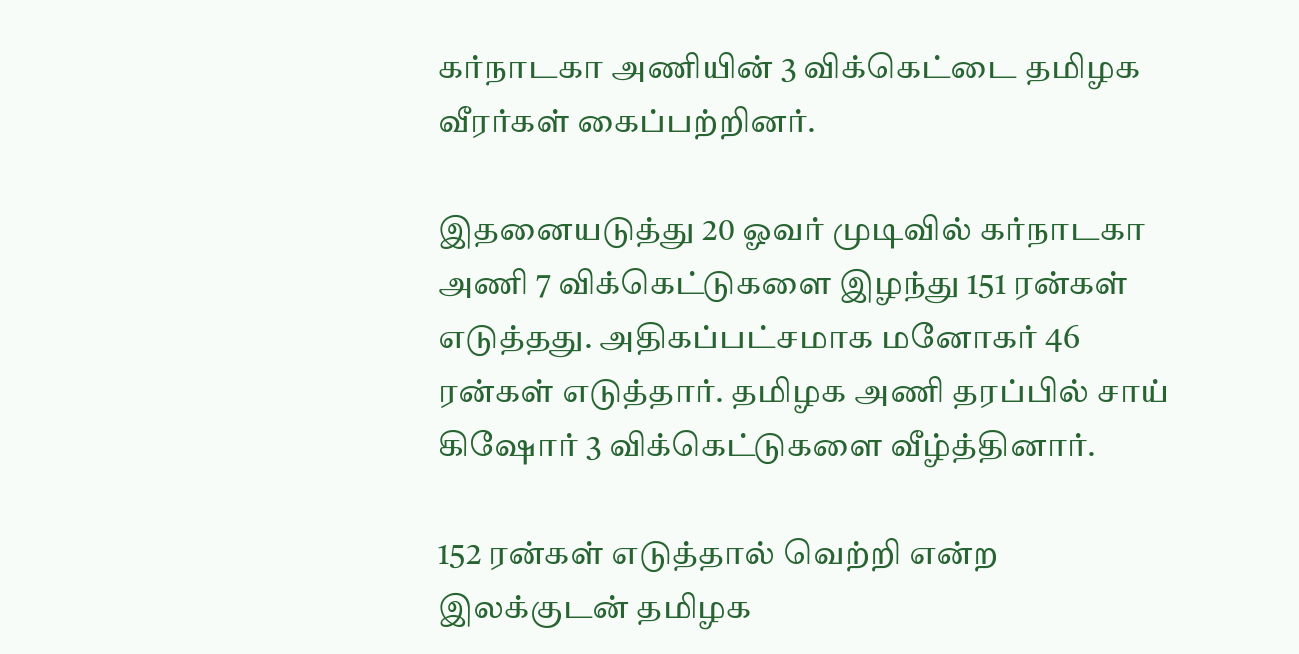கர்நாடகா அணியின் 3 விக்கெட்டை தமிழக வீரர்கள் கைப்பற்றினர்.

இதனையடுத்து 20 ஓவர் முடிவில் கர்நாடகா அணி 7 விக்கெட்டுகளை இழந்து 151 ரன்கள் எடுத்தது. அதிகப்பட்சமாக மனோகர் 46 ரன்கள் எடுத்தார். தமிழக அணி தரப்பில் சாய் கிஷோர் 3 விக்கெட்டுகளை வீழ்த்தினார்.

152 ரன்கள் எடுத்தால் வெற்றி என்ற இலக்குடன் தமிழக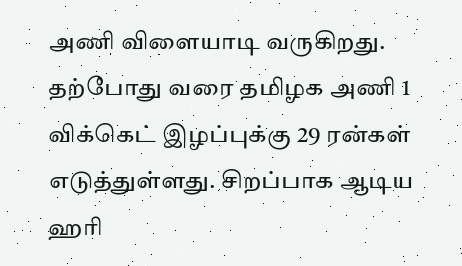அணி விளையாடி வருகிறது. தற்போது வரை தமிழக அணி 1 விக்கெட் இழப்புக்கு 29 ரன்கள் எடுத்துள்ளது. சிறப்பாக ஆடிய ஹரி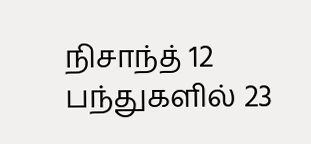நிசாந்த் 12 பந்துகளில் 23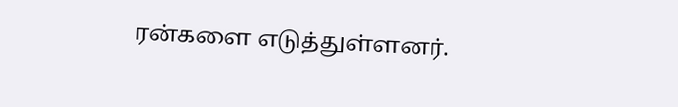ரன்களை எடுத்துள்ளனர்.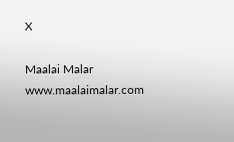X

Maalai Malar
www.maalaimalar.com